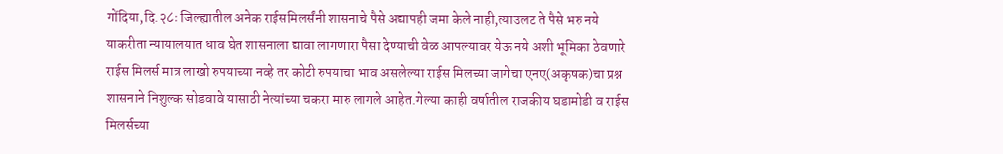गोंदिया,दि.२८ः जिल्ह्यातील अनेक राईसमिलर्संनी शासनाचे पैसे अद्यापही जमा केले नाही,त्याउलट ते पैसे भरु नये याकरीता न्यायालयात धाव घेत शासनाला द्यावा लागणारा पैसा देण्याची वेळ आपल्यावर येऊ नये अशी भूमिका ठेवणारे राईस मिलर्स मात्र लाखो रुपयाच्या नव्हे तर कोटी रुपयाचा भाव असलेल्या राईस मिलच्या जागेचा एनए(अकृषक)चा प्रश्न शासनाने निशुल्क सोडवावे यासाठी नेत्यांच्या चकरा मारु लागले आहेत.गेल्या काही वर्षातील राजकीय घडामोडी व राईस मिलर्सच्या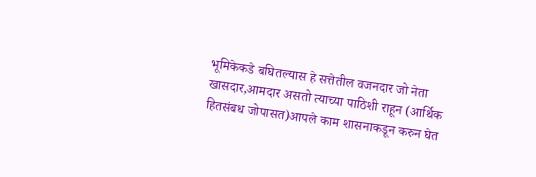भूमिकेकडे बघितल्यास हे सत्तेतील वजनदार जो नेता खासदार,आमदार असतो त्याच्या पाठिशी राहून (आर्थिक हितसंबध जोपासत)आपले काम शासनाकडून करुन घेत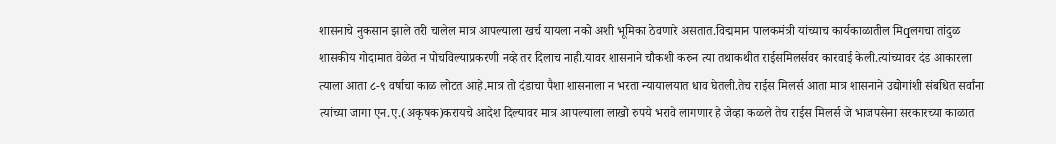शासनाचे नुकसान झाले तरी चालेल मात्र आपल्याला खर्च यायला नको अशी भूमिका ठेवणारे असतात.विद्ममान पालकमंत्री यांच्याच कार्यकाळातील मिqलगचा तांदुळ शासकीय गोदामात वेळेत न पोचविल्याप्रकरणी नव्हे तर दिलाच नाही.यावर शासनाने चौकशी करुन त्या तथाकथीत राईसमिलर्सवर कारवाई केली.त्यांच्यावर दंड आकारला त्याला आता ८-९ वर्षाचा काळ लोटत आहे.मात्र तो दंडाचा पैशा शासनाला न भरता न्यायालयात धाव घेतली.तेच राईस मिलर्स आता मात्र शासनाने उद्योगांशी संबधित सर्वांना त्यांच्या जागा एन.ए.(अकृषक)करायचे आदेश दिल्यावर मात्र आपल्याला लाखो रुपये भरावे लागणार हे जेव्हा कळले तेच राईस मिलर्स जे भाजपसेना सरकारच्या काळात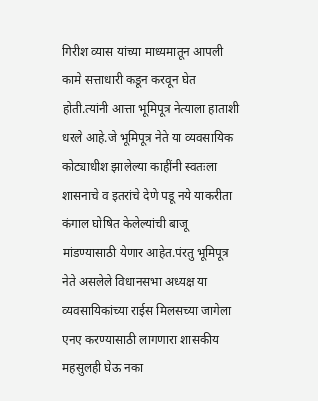गिरीश व्यास यांच्या माध्यमातून आपली कामे सत्ताधारी कडून करवून घेत होती.त्यांनी आत्ता भूमिपूत्र नेत्याला हाताशी धरले आहे.जे भूमिपूत्र नेते या व्यवसायिक कोट्याधीश झालेल्या काहींनी स्वतःला शासनाचे व इतरांचे देणे पडू नये याकरीता कंगाल घोषित केलेल्यांची बाजू मांडण्यासाठी येणार आहेत.पंरतु भूमिपूत्र नेते असलेले विधानसभा अध्यक्ष या व्यवसायिकांच्या राईस मिलसच्या जागेला एनए करण्यासाठी लागणारा शासकीय महसुलही घेऊ नका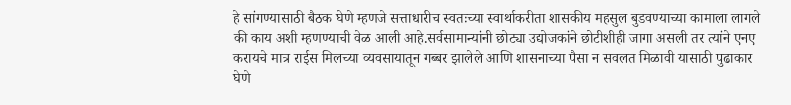हे सांगण्यासाठी बैठक घेणे म्हणजे सत्ताधारीच स्वतःच्या स्वार्थाकरीता शासकीय महसुल बुडवण्याच्या कामाला लागले की काय अशी म्हणण्याची वेळ आली आहे.सर्वसामान्यांनी छोट्या उद्योजकांने छोटीशीही जागा असली तर त्यांने एनए करायचे मात्र राईस मिलच्या व्यवसायातून गब्बर झालेले आणि शासनाच्या पैसा न सवलत मिळावी यासाठी पुढाकार घेणे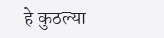हे कुठल्या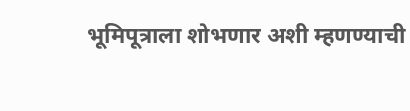भूमिपूत्राला शोभणार अशी म्हणण्याची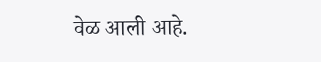वेळ आली आहे.